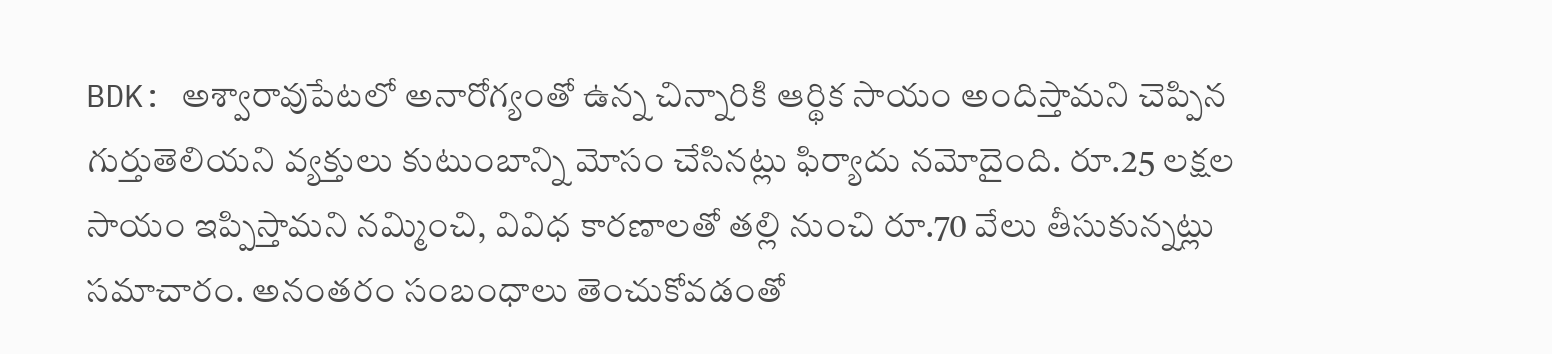BDK: అశ్వారావుపేటలో అనారోగ్యంతో ఉన్న చిన్నారికి ఆర్థిక సాయం అందిస్తామని చెప్పిన గుర్తుతెలియని వ్యక్తులు కుటుంబాన్ని మోసం చేసినట్లు ఫిర్యాదు నమోదైంది. రూ.25 లక్షల సాయం ఇప్పిస్తామని నమ్మించి, వివిధ కారణాలతో తల్లి నుంచి రూ.70 వేలు తీసుకున్నట్లు సమాచారం. అనంతరం సంబంధాలు తెంచుకోవడంతో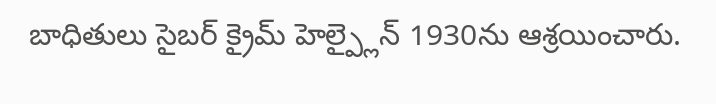బాధితులు సైబర్ క్రైమ్ హెల్ప్లైన్ 1930ను ఆశ్రయించారు.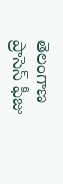తెలంగాణ
ప్రాసెస్ ఫీజు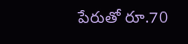పేరుతో రూ.70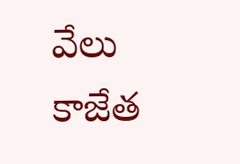వేలు కాజేత